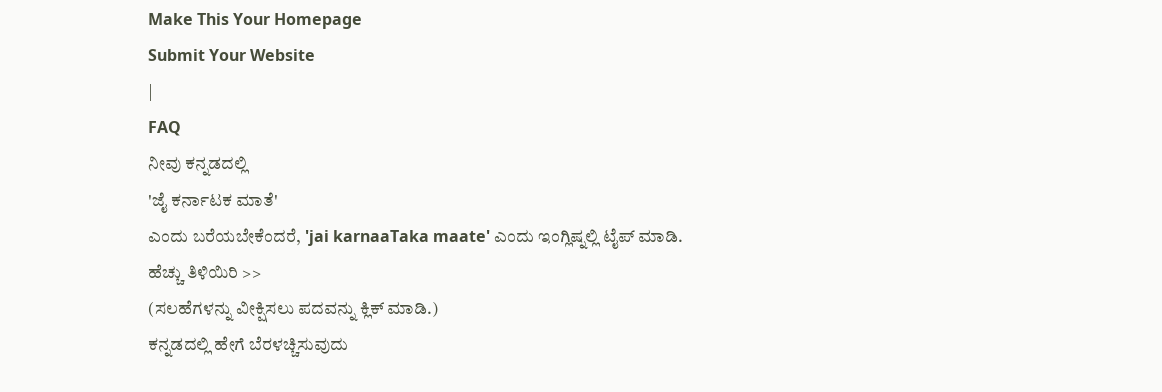Make This Your Homepage
Submit Your Website
|
FAQ
ನೀವು ಕನ್ನಡದಲ್ಲಿ
'ಜೈ ಕರ್ನಾಟಕ ಮಾತೆ'
ಎಂದು ಬರೆಯಬೇಕೆಂದರೆ, 'jai karnaaTaka maate' ಎಂದು ಇಂಗ್ಲಿಷ್ನಲ್ಲಿ ಟೈಪ್ ಮಾಡಿ.
ಹೆಚ್ಚು ತಿಳಿಯಿರಿ >>
(ಸಲಹೆಗಳನ್ನು ವೀಕ್ಷಿಸಲು ಪದವನ್ನು ಕ್ಲಿಕ್ ಮಾಡಿ.)
ಕನ್ನಡದಲ್ಲಿ ಹೇಗೆ ಬೆರಳಚ್ಚಿಸುವುದು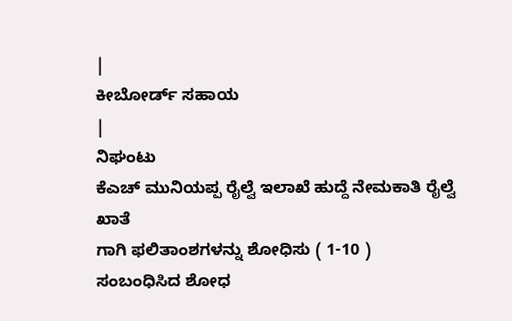|
ಕೀಬೋರ್ಡ್ ಸಹಾಯ
|
ನಿಘಂಟು
ಕೆಎಚ್ ಮುನಿಯಪ್ಪ ರೈಲ್ವೆ ಇಲಾಖೆ ಹುದ್ದೆ ನೇಮಕಾತಿ ರೈಲ್ವೆ ಖಾತೆ
ಗಾಗಿ ಫಲಿತಾಂಶಗಳನ್ನು ಶೋಧಿಸು ( 1-10 )
ಸಂಬಂಧಿಸಿದ ಶೋಧ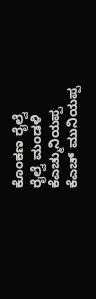ಕೊಂಕಣ ರೈಲ್ವೆ
ರೈಲ್ವೆ ಮಂಡಳಿ
ಕೆಎಚ್ಮುನಿಯಪ್ಪ
ಕೆಎಚ್ ಮುನಿಯಪ್ಪ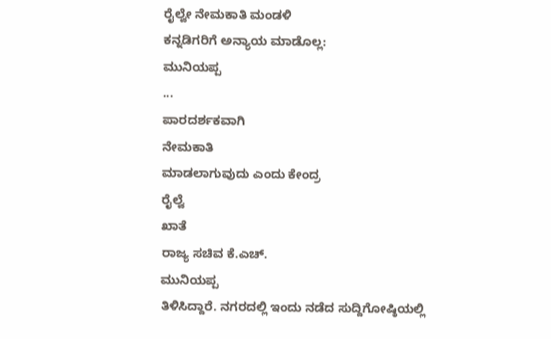ರೈಲ್ವೇ ನೇಮಕಾತಿ ಮಂಡಳಿ
ಕನ್ನಡಿಗರಿಗೆ ಅನ್ಯಾಯ ಮಾಡೊಲ್ಲ:
ಮುನಿಯಪ್ಪ
...
ಪಾರದರ್ಶಕವಾಗಿ
ನೇಮಕಾತಿ
ಮಾಡಲಾಗುವುದು ಎಂದು ಕೇಂದ್ರ
ರೈಲ್ವೆ
ಖಾತೆ
ರಾಜ್ಯ ಸಚಿವ ಕೆ.ಎಚ್.
ಮುನಿಯಪ್ಪ
ತಿಳಿಸಿದ್ದಾರೆ. ನಗರದಲ್ಲಿ ಇಂದು ನಡೆದ ಸುದ್ದಿಗೋಷ್ಠಿಯಲ್ಲಿ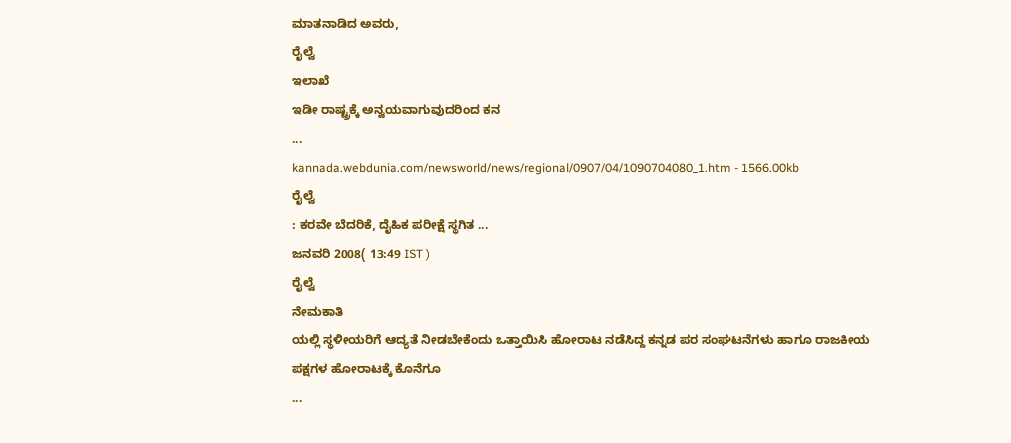ಮಾತನಾಡಿದ ಅವರು,
ರೈಲ್ವೆ
ಇಲಾಖೆ
ಇಡೀ ರಾಷ್ಟ್ರಕ್ಕೆ ಅನ್ವಯವಾಗುವುದರಿಂದ ಕನ
...
kannada.webdunia.com/newsworld/news/regional/0907/04/1090704080_1.htm - 1566.00kb
ರೈಲ್ವೆ
: ಕರವೇ ಬೆದರಿಕೆ, ದೈಹಿಕ ಪರೀಕ್ಷೆ ಸ್ಥಗಿತ ...
ಜನವರಿ 2008( 13:49 IST )
ರೈಲ್ವೆ
ನೇಮಕಾತಿ
ಯಲ್ಲಿ ಸ್ಥಳೀಯರಿಗೆ ಆದ್ಯತೆ ನೀಡಬೇಕೆಂದು ಒತ್ತಾಯಿಸಿ ಹೋರಾಟ ನಡೆಸಿದ್ದ ಕನ್ನಡ ಪರ ಸಂಘಟನೆಗಳು ಹಾಗೂ ರಾಜಕೀಯ ಪಕ್ಷಗಳ ಹೋರಾಟಕ್ಕೆ ಕೊನೆಗೂ
...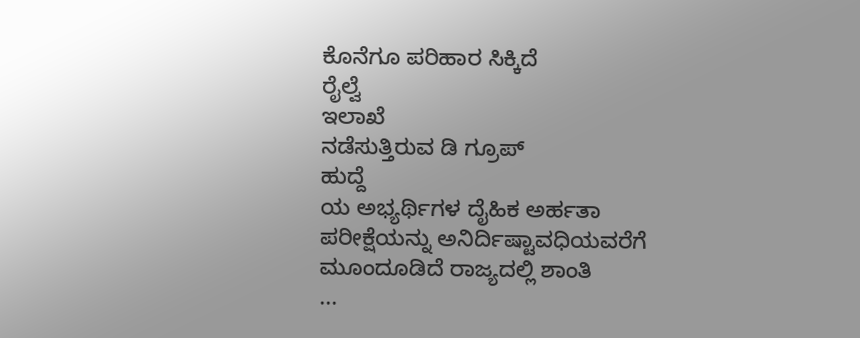ಕೊನೆಗೂ ಪರಿಹಾರ ಸಿಕ್ಕಿದೆ
ರೈಲ್ವೆ
ಇಲಾಖೆ
ನಡೆಸುತ್ತಿರುವ ಡಿ ಗ್ರೂಪ್
ಹುದ್ದೆ
ಯ ಅಭ್ಯರ್ಥಿಗಳ ದೈಹಿಕ ಅರ್ಹತಾ ಪರೀಕ್ಷೆಯನ್ನು ಅನಿರ್ದಿಷ್ಟಾವಧಿಯವರೆಗೆ ಮೂಂದೂಡಿದೆ ರಾಜ್ಯದಲ್ಲಿ ಶಾಂತಿ
...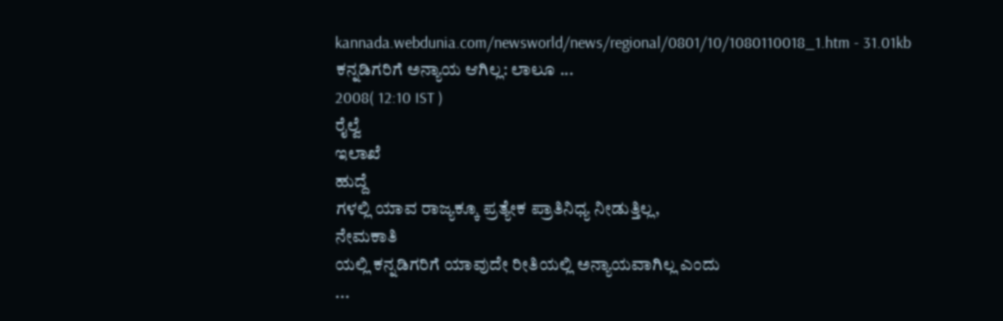kannada.webdunia.com/newsworld/news/regional/0801/10/1080110018_1.htm - 31.01kb
ಕನ್ನಡಿಗರಿಗೆ ಅನ್ಯಾಯ ಆಗಿಲ್ಲ: ಲಾಲೂ ...
2008( 12:10 IST )
ರೈಲ್ವೆ
ಇಲಾಖೆ
ಹುದ್ದೆ
ಗಳಲ್ಲಿ ಯಾವ ರಾಜ್ಯಕ್ಕೂ ಪ್ರತ್ಯೇಕ ಪ್ರಾತಿನಿಧ್ಯ ನೀಡುತ್ತಿಲ್ಲ,
ನೇಮಕಾತಿ
ಯಲ್ಲಿ ಕನ್ನಡಿಗರಿಗೆ ಯಾವುದೇ ರೀತಿಯಲ್ಲಿ ಅನ್ಯಾಯವಾಗಿಲ್ಲ ಎಂದು
...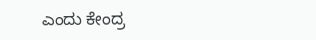ಎಂದು ಕೇಂದ್ರ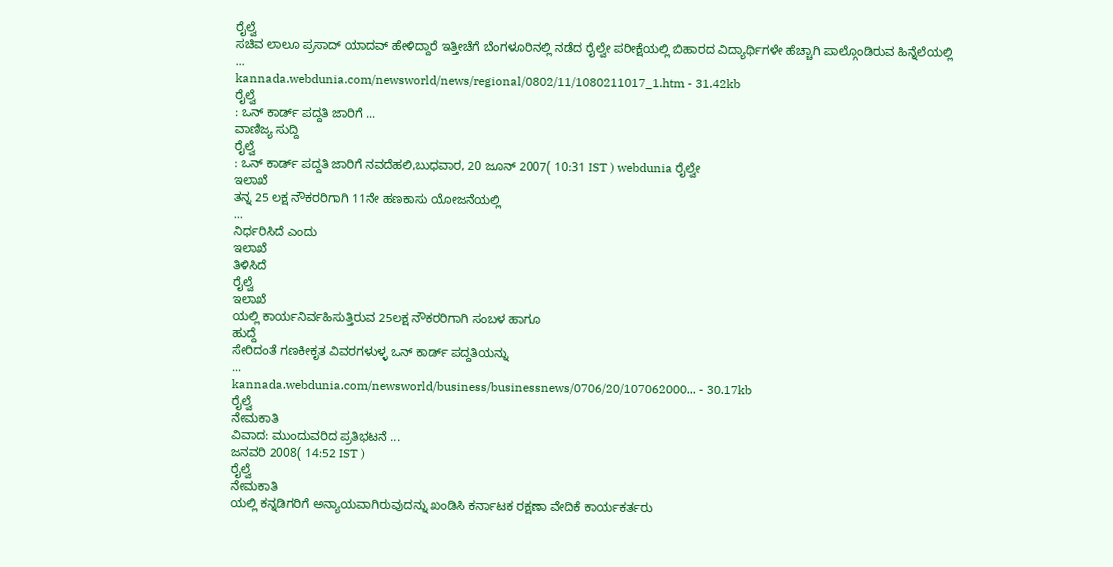ರೈಲ್ವೆ
ಸಚಿವ ಲಾಲೂ ಪ್ರಸಾದ್ ಯಾದವ್ ಹೇಳಿದ್ದಾರೆ ಇತ್ತೀಚೆಗೆ ಬೆಂಗಳೂರಿನಲ್ಲಿ ನಡೆದ ರೈಲ್ವೇ ಪರೀಕ್ಷೆಯಲ್ಲಿ ಬಿಹಾರದ ವಿದ್ಯಾರ್ಥಿಗಳೇ ಹೆಚ್ಚಾಗಿ ಪಾಲ್ಗೊಂಡಿರುವ ಹಿನ್ನೆಲೆಯಲ್ಲಿ
...
kannada.webdunia.com/newsworld/news/regional/0802/11/1080211017_1.htm - 31.42kb
ರೈಲ್ವೆ
: ಒನ್ ಕಾರ್ಡ್ ಪದ್ದತಿ ಜಾರಿಗೆ ...
ವಾಣಿಜ್ಯ ಸುದ್ದಿ
ರೈಲ್ವೆ
: ಒನ್ ಕಾರ್ಡ್ ಪದ್ದತಿ ಜಾರಿಗೆ ನವದೆಹಲಿ,ಬುಧವಾರ, 20 ಜೂನ್ 2007( 10:31 IST ) webdunia ರೈಲ್ವೇ
ಇಲಾಖೆ
ತನ್ನ 25 ಲಕ್ಷ ನೌಕರರಿಗಾಗಿ 11ನೇ ಹಣಕಾಸು ಯೋಜನೆಯಲ್ಲಿ
...
ನಿರ್ಧರಿಸಿದೆ ಎಂದು
ಇಲಾಖೆ
ತಿಳಿಸಿದೆ
ರೈಲ್ವೆ
ಇಲಾಖೆ
ಯಲ್ಲಿ ಕಾರ್ಯನಿರ್ವಹಿಸುತ್ತಿರುವ 25ಲಕ್ಷ ನೌಕರರಿಗಾಗಿ ಸಂಬಳ ಹಾಗೂ
ಹುದ್ದೆ
ಸೇರಿದಂತೆ ಗಣಕೀಕೃತ ವಿವರಗಳುಳ್ಳ ಒನ್ ಕಾರ್ಡ್ ಪದ್ದತಿಯನ್ನು
...
kannada.webdunia.com/newsworld/business/businessnews/0706/20/107062000... - 30.17kb
ರೈಲ್ವೆ
ನೇಮಕಾತಿ
ವಿವಾದ: ಮುಂದುವರಿದ ಪ್ರತಿಭಟನೆ ...
ಜನವರಿ 2008( 14:52 IST )
ರೈಲ್ವೆ
ನೇಮಕಾತಿ
ಯಲ್ಲಿ ಕನ್ನಡಿಗರಿಗೆ ಅನ್ಯಾಯವಾಗಿರುವುದನ್ನು ಖಂಡಿಸಿ ಕರ್ನಾಟಕ ರಕ್ಷಣಾ ವೇದಿಕೆ ಕಾರ್ಯಕರ್ತರು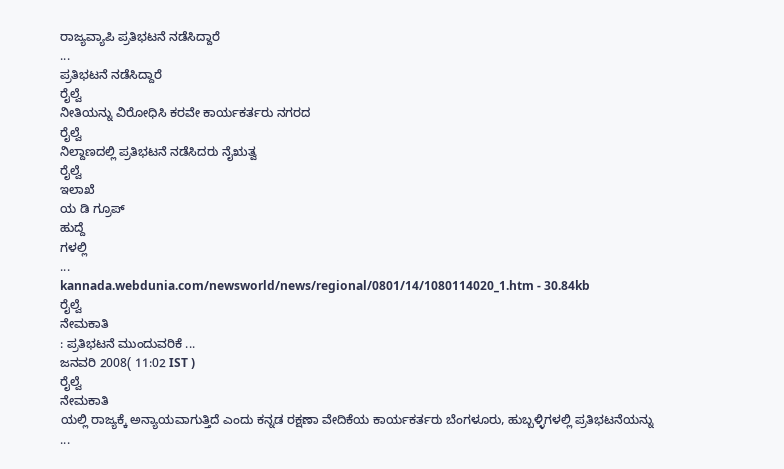ರಾಜ್ಯವ್ಯಾಪಿ ಪ್ರತಿಭಟನೆ ನಡೆಸಿದ್ದಾರೆ
...
ಪ್ರತಿಭಟನೆ ನಡೆಸಿದ್ದಾರೆ
ರೈಲ್ವೆ
ನೀತಿಯನ್ನು ವಿರೋಧಿಸಿ ಕರವೇ ಕಾರ್ಯಕರ್ತರು ನಗರದ
ರೈಲ್ವೆ
ನಿಲ್ದಾಣದಲ್ಲಿ ಪ್ರತಿಭಟನೆ ನಡೆಸಿದರು ನೈಋತ್ವ
ರೈಲ್ವೆ
ಇಲಾಖೆ
ಯ ಡಿ ಗ್ರೂಪ್
ಹುದ್ದೆ
ಗಳಲ್ಲಿ
...
kannada.webdunia.com/newsworld/news/regional/0801/14/1080114020_1.htm - 30.84kb
ರೈಲ್ವೆ
ನೇಮಕಾತಿ
: ಪ್ರತಿಭಟನೆ ಮುಂದುವರಿಕೆ ...
ಜನವರಿ 2008( 11:02 IST )
ರೈಲ್ವೆ
ನೇಮಕಾತಿ
ಯಲ್ಲಿ ರಾಜ್ಯಕ್ಕೆ ಅನ್ಯಾಯವಾಗುತ್ತಿದೆ ಎಂದು ಕನ್ನಡ ರಕ್ಷಣಾ ವೇದಿಕೆಯ ಕಾರ್ಯಕರ್ತರು ಬೆಂಗಳೂರು, ಹುಬ್ಬಳ್ಳಿಗಳಲ್ಲಿ ಪ್ರತಿಭಟನೆಯನ್ನು
...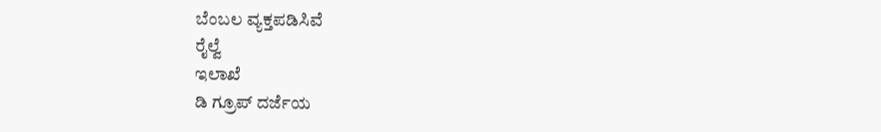ಬೆಂಬಲ ವ್ಯಕ್ತಪಡಿಸಿವೆ
ರೈಲ್ವೆ
ಇಲಾಖೆ
ಡಿ ಗ್ರೂಪ್ ದರ್ಜೆಯ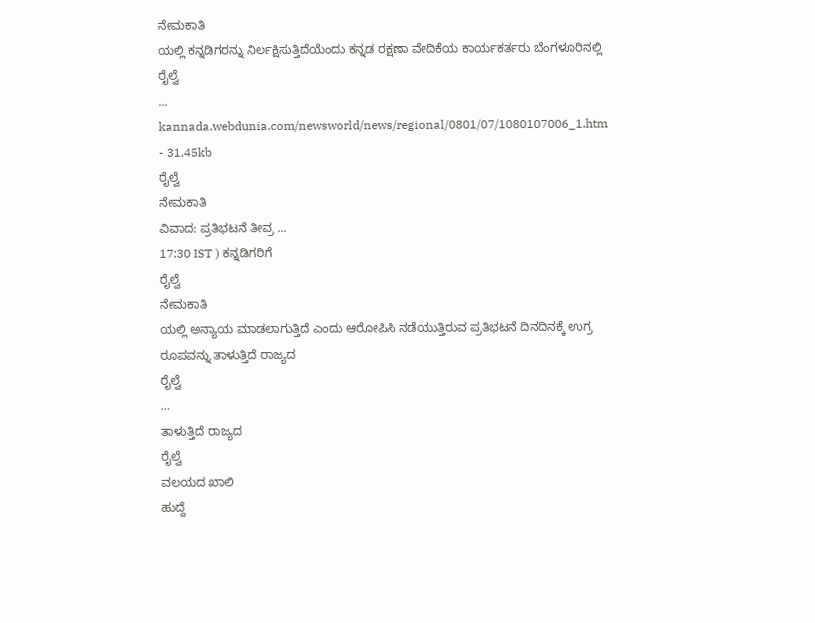ನೇಮಕಾತಿ
ಯಲ್ಲಿ ಕನ್ನಡಿಗರನ್ನು ನಿರ್ಲಕ್ಷಿಸುತ್ತಿದೆಯೆಂದು ಕನ್ನಡ ರಕ್ಷಣಾ ವೇದಿಕೆಯ ಕಾರ್ಯಕರ್ತರು ಬೆಂಗಳೂರಿನಲ್ಲಿ
ರೈಲ್ವೆ
...
kannada.webdunia.com/newsworld/news/regional/0801/07/1080107006_1.htm - 31.45kb
ರೈಲ್ವೆ
ನೇಮಕಾತಿ
ವಿವಾದ: ಪ್ರತಿಭಟನೆ ತೀವ್ರ ...
17:30 IST ) ಕನ್ನಡಿಗರಿಗೆ
ರೈಲ್ವೆ
ನೇಮಕಾತಿ
ಯಲ್ಲಿ ಅನ್ಯಾಯ ಮಾಡಲಾಗುತ್ತಿದೆ ಎಂದು ಆರೋಪಿಸಿ ನಡೆಯುತ್ತಿರುವ ಪ್ರತಿಭಟನೆ ದಿನದಿನಕ್ಕೆ ಉಗ್ರ ರೂಪವನ್ನು ತಾಳುತ್ತಿದೆ ರಾಜ್ಯದ
ರೈಲ್ವೆ
...
ತಾಳುತ್ತಿದೆ ರಾಜ್ಯದ
ರೈಲ್ವೆ
ವಲಯದ ಖಾಲಿ
ಹುದ್ದೆ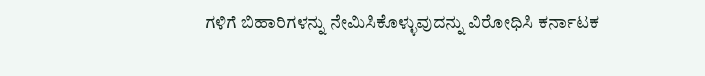ಗಳಿಗೆ ಬಿಹಾರಿಗಳನ್ನು ನೇಮಿಸಿಕೊಳ್ಳುವುದನ್ನು ವಿರೋಧಿಸಿ ಕರ್ನಾಟಕ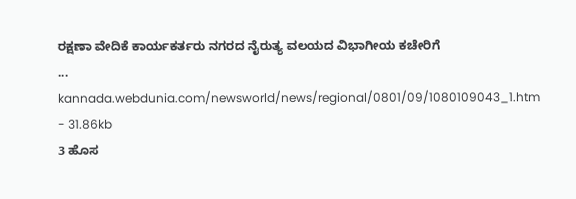ರಕ್ಷಣಾ ವೇದಿಕೆ ಕಾರ್ಯಕರ್ತರು ನಗರದ ನೈರುತ್ಯ ವಲಯದ ವಿಭಾಗೀಯ ಕಚೇರಿಗೆ
...
kannada.webdunia.com/newsworld/news/regional/0801/09/1080109043_1.htm - 31.86kb
3 ಹೊಸ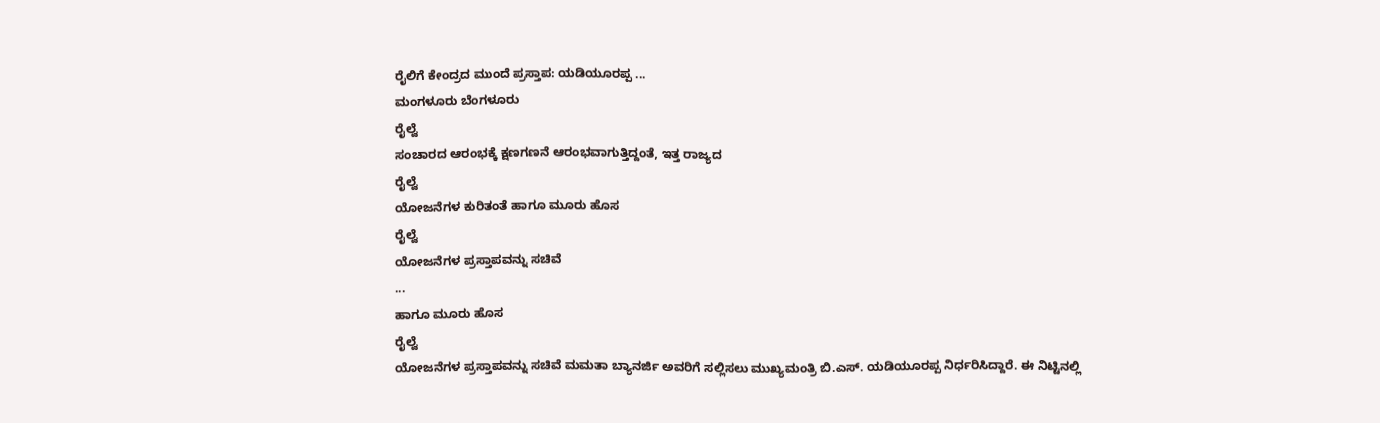ರೈಲಿಗೆ ಕೇಂದ್ರದ ಮುಂದೆ ಪ್ರಸ್ತಾಪ: ಯಡಿಯೂರಪ್ಪ ...
ಮಂಗಳೂರು ಬೆಂಗಳೂರು
ರೈಲ್ವೆ
ಸಂಚಾರದ ಆರಂಭಕ್ಕೆ ಕ್ಷಣಗಣನೆ ಆರಂಭವಾಗುತ್ತಿದ್ದಂತೆ, ಇತ್ತ ರಾಜ್ಯದ
ರೈಲ್ವೆ
ಯೋಜನೆಗಳ ಕುರಿತಂತೆ ಹಾಗೂ ಮೂರು ಹೊಸ
ರೈಲ್ವೆ
ಯೋಜನೆಗಳ ಪ್ರಸ್ತಾಪವನ್ನು ಸಚಿವೆ
...
ಹಾಗೂ ಮೂರು ಹೊಸ
ರೈಲ್ವೆ
ಯೋಜನೆಗಳ ಪ್ರಸ್ತಾಪವನ್ನು ಸಚಿವೆ ಮಮತಾ ಬ್ಯಾನರ್ಜಿ ಅವರಿಗೆ ಸಲ್ಲಿಸಲು ಮುಖ್ಯಮಂತ್ರಿ ಬಿ.ಎಸ್. ಯಡಿಯೂರಪ್ಪ ನಿರ್ಧರಿಸಿದ್ದಾರೆ. ಈ ನಿಟ್ಟಿನಲ್ಲಿ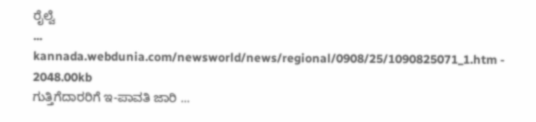ರೈಲ್ವೆ
...
kannada.webdunia.com/newsworld/news/regional/0908/25/1090825071_1.htm - 2048.00kb
ಗುತ್ತಿಗೆದಾರರಿಗೆ ಇ-ಪಾವತಿ ಜಾರಿ ...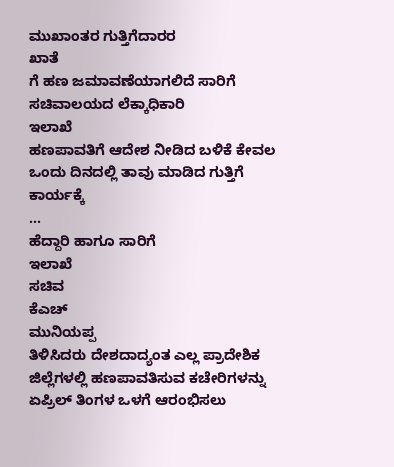ಮುಖಾಂತರ ಗುತ್ತಿಗೆದಾರರ
ಖಾತೆ
ಗೆ ಹಣ ಜಮಾವಣೆಯಾಗಲಿದೆ ಸಾರಿಗೆ ಸಚಿವಾಲಯದ ಲೆಕ್ಕಾಧಿಕಾರಿ
ಇಲಾಖೆ
ಹಣಪಾವತಿಗೆ ಆದೇಶ ನೀಡಿದ ಬಳಿಕೆ ಕೇವಲ ಒಂದು ದಿನದಲ್ಲಿ ತಾವು ಮಾಡಿದ ಗುತ್ತಿಗೆ ಕಾರ್ಯಕ್ಕೆ
...
ಹೆದ್ದಾರಿ ಹಾಗೂ ಸಾರಿಗೆ
ಇಲಾಖೆ
ಸಚಿವ
ಕೆಎಚ್
ಮುನಿಯಪ್ಪ
ತಿಳಿಸಿದರು ದೇಶದಾದ್ಯಂತ ಎಲ್ಲ ಪ್ರಾದೇಶಿಕ ಜಿಲ್ಲೆಗಳಲ್ಲಿ ಹಣಪಾವತಿಸುವ ಕಚೇರಿಗಳನ್ನು ಏಪ್ರಿಲ್ ತಿಂಗಳ ಒಳಗೆ ಆರಂಭಿಸಲು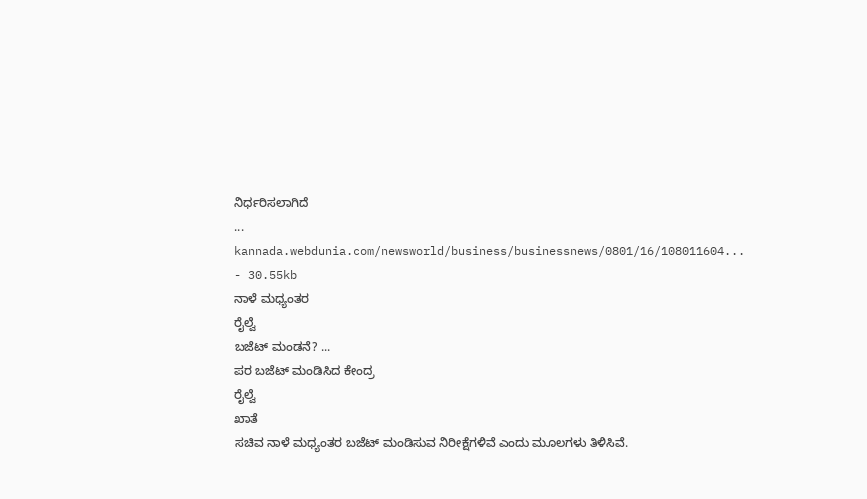ನಿರ್ಧರಿಸಲಾಗಿದೆ
...
kannada.webdunia.com/newsworld/business/businessnews/0801/16/108011604... - 30.55kb
ನಾಳೆ ಮಧ್ಯಂತರ
ರೈಲ್ವೆ
ಬಜೆಟ್ ಮಂಡನೆ? ...
ಪರ ಬಜೆಟ್ ಮಂಡಿಸಿದ ಕೇಂದ್ರ
ರೈಲ್ವೆ
ಖಾತೆ
ಸಚಿವ ನಾಳೆ ಮಧ್ಯಂತರ ಬಜೆಟ್ ಮಂಡಿಸುವ ನಿರೀಕ್ಷೆಗಳಿವೆ ಎಂದು ಮೂಲಗಳು ತಿಳಿಸಿವೆ.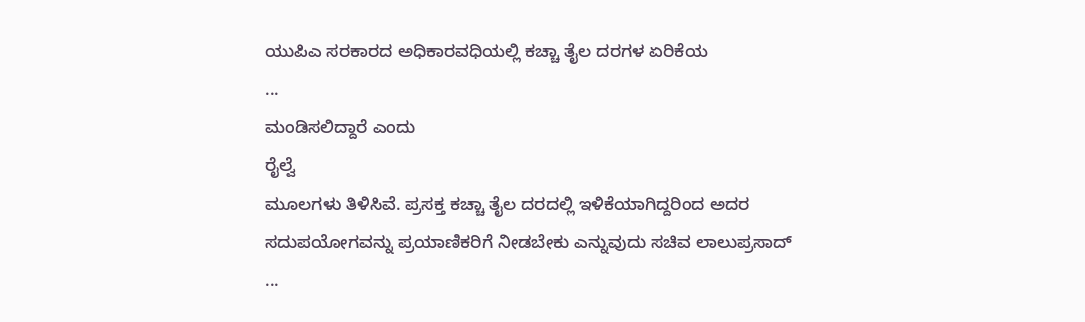ಯುಪಿಎ ಸರಕಾರದ ಅಧಿಕಾರವಧಿಯಲ್ಲಿ ಕಚ್ಚಾ ತೈಲ ದರಗಳ ಏರಿಕೆಯ
...
ಮಂಡಿಸಲಿದ್ದಾರೆ ಎಂದು
ರೈಲ್ವೆ
ಮೂಲಗಳು ತಿಳಿಸಿವೆ. ಪ್ರಸಕ್ತ ಕಚ್ಚಾ ತೈಲ ದರದಲ್ಲಿ ಇಳಿಕೆಯಾಗಿದ್ದರಿಂದ ಅದರ ಸದುಪಯೋಗವನ್ನು ಪ್ರಯಾಣಿಕರಿಗೆ ನೀಡಬೇಕು ಎನ್ನುವುದು ಸಚಿವ ಲಾಲುಪ್ರಸಾದ್
...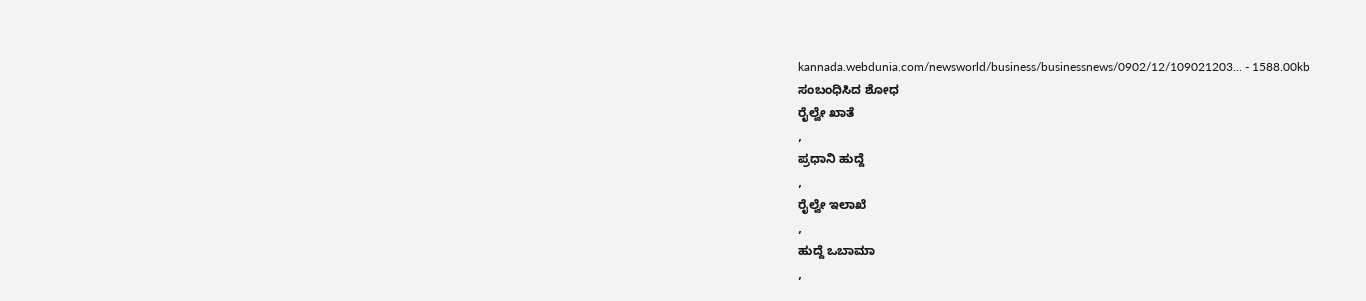kannada.webdunia.com/newsworld/business/businessnews/0902/12/109021203... - 1588.00kb
ಸಂಬಂಧಿಸಿದ ಶೋಧ
ರೈಲ್ವೇ ಖಾತೆ
,
ಪ್ರಧಾನಿ ಹುದ್ದೆ
,
ರೈಲ್ವೇ ಇಲಾಖೆ
,
ಹುದ್ದೆ ಒಬಾಮಾ
,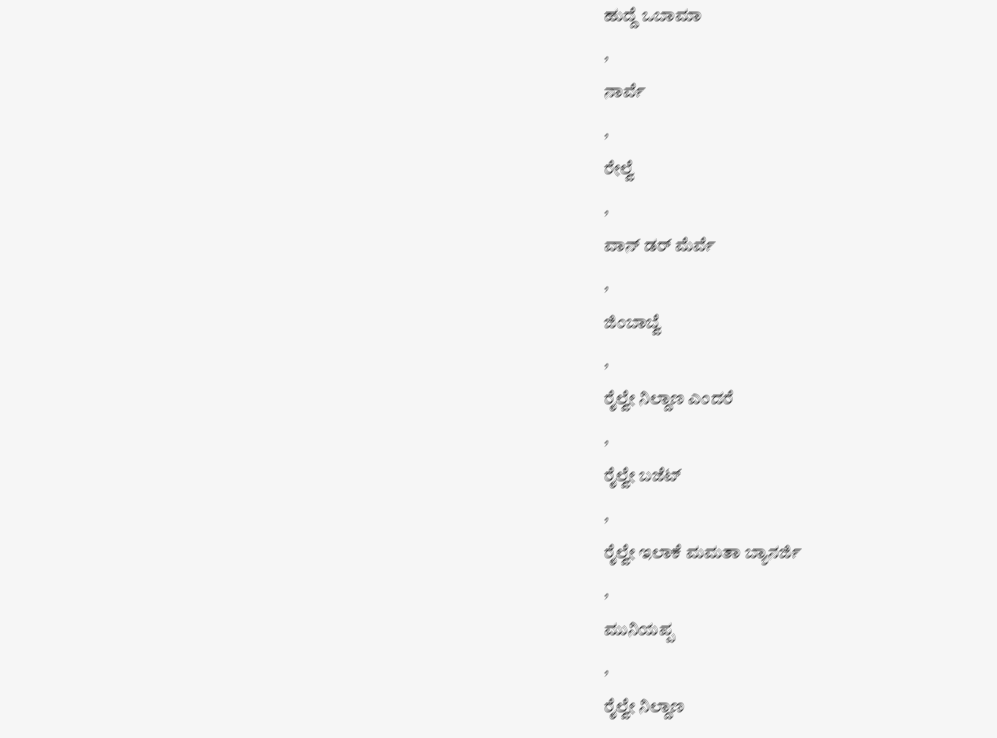ಹುದ್ದೆ ಒಬಾಮಾ
,
ನಾರ್ವೆ
,
ರೇಲ್ವೆ
,
ವಾನ್ ಡರ್ ಮೆರ್ವೆ
,
ಜಿಂಬಾಬ್ವೆ
,
ರೈಲ್ವೇ ನಿಲ್ದಾಣ ಎಂದರೆ
,
ರೈಲ್ವೇ ಬಜೆಟ್
,
ರೈಲ್ವೇ ಇಲಾಕೆ ಮಮತಾ ಬ್ಯಾನರ್ಜಿ
,
ಮುನಿಯಪ್ಪ
,
ರೈಲ್ವೇ ನಿಲ್ದಾಣ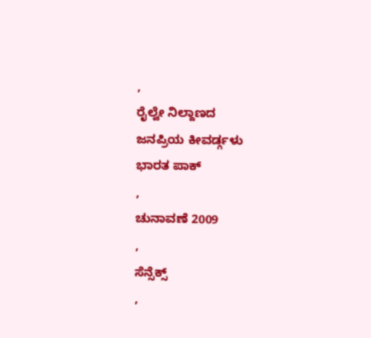,
ರೈಲ್ವೇ ನಿಲ್ದಾಣದ
ಜನಪ್ರಿಯ ಕೀವರ್ಡ್ಗಳು
ಭಾರತ ಪಾಕ್
,
ಚುನಾವಣೆ 2009
,
ಸೆನ್ಸೆಕ್ಸ್
,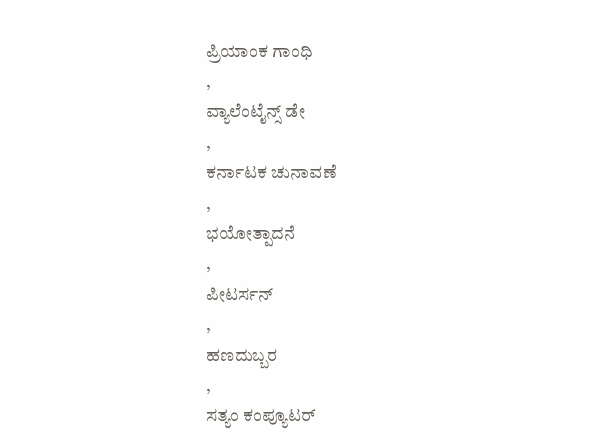ಪ್ರಿಯಾಂಕ ಗಾಂಧಿ
,
ವ್ಯಾಲೆಂಟೈನ್ಸ್ ಡೇ
,
ಕರ್ನಾಟಕ ಚುನಾವಣೆ
,
ಭಯೋತ್ಪಾದನೆ
,
ಪೀಟರ್ಸನ್
,
ಹಣದುಬ್ಬರ
,
ಸತ್ಯಂ ಕಂಪ್ಯೂಟರ್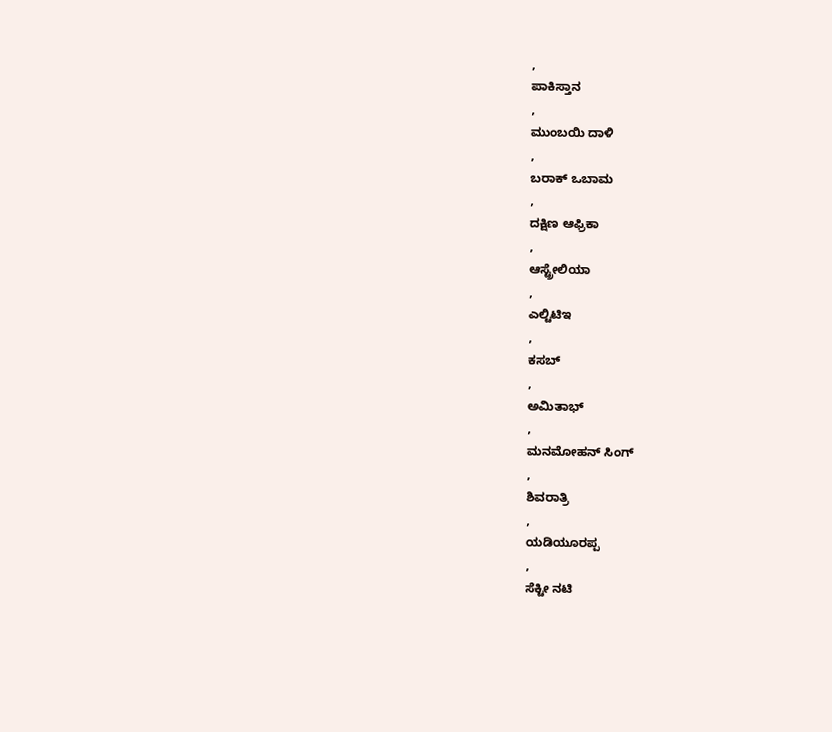,
ಪಾಕಿಸ್ತಾನ
,
ಮುಂಬಯಿ ದಾಳಿ
,
ಬರಾಕ್ ಒಬಾಮ
,
ದಕ್ಷಿಣ ಆಫ್ರಿಕಾ
,
ಆಸ್ಟ್ರೇಲಿಯಾ
,
ಎಲ್ಟಿಟಿಇ
,
ಕಸಬ್
,
ಅಮಿತಾಭ್
,
ಮನಮೋಹನ್ ಸಿಂಗ್
,
ಶಿವರಾತ್ರಿ
,
ಯಡಿಯೂರಪ್ಪ
,
ಸೆಕ್ಟೀ ನಟಿ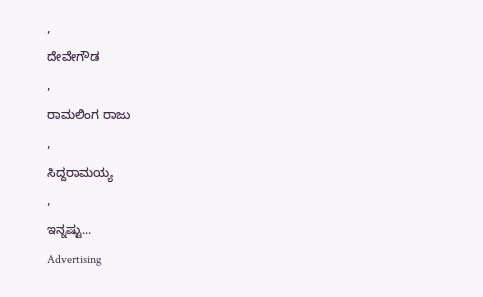,
ದೇವೇಗೌಡ
,
ರಾಮಲಿಂಗ ರಾಜು
,
ಸಿದ್ದರಾಮಯ್ಯ
,
ಇನ್ನಷ್ಟು...
Advertising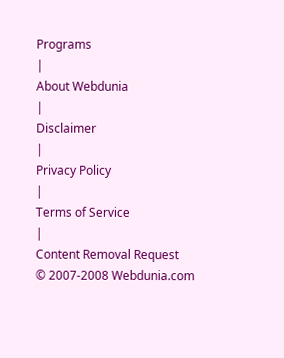Programs
|
About Webdunia
|
Disclaimer
|
Privacy Policy
|
Terms of Service
|
Content Removal Request
© 2007-2008 Webdunia.com